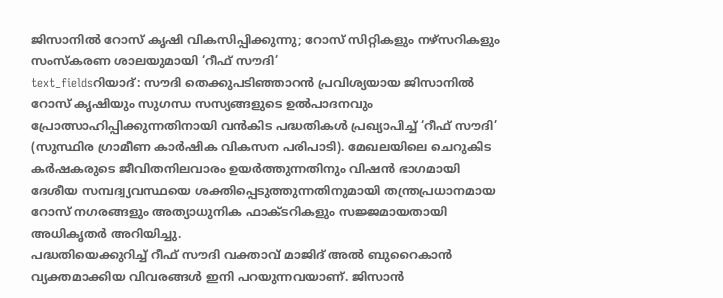ജിസാനിൽ റോസ് കൃഷി വികസിപ്പിക്കുന്നു; റോസ് സിറ്റികളും നഴ്സറികളും സംസ്കരണ ശാലയുമായി ‘റീഫ് സൗദി’
text_fieldsറിയാദ്: സൗദി തെക്കുപടിഞ്ഞാറൻ പ്രവിശ്യയായ ജിസാനിൽ റോസ് കൃഷിയും സുഗന്ധ സസ്യങ്ങളുടെ ഉൽപാദനവും പ്രോത്സാഹിപ്പിക്കുന്നതിനായി വൻകിട പദ്ധതികൾ പ്രഖ്യാപിച്ച് ‘റീഫ് സൗദി’ (സുസ്ഥിര ഗ്രാമീണ കാർഷിക വികസന പരിപാടി). മേഖലയിലെ ചെറുകിട കർഷകരുടെ ജീവിതനിലവാരം ഉയർത്തുന്നതിനും വിഷൻ ഭാഗമായി ദേശീയ സമ്പദ്വ്യവസ്ഥയെ ശക്തിപ്പെടുത്തുന്നതിനുമായി തന്ത്രപ്രധാനമായ റോസ് നഗരങ്ങളും അത്യാധുനിക ഫാക്ടറികളും സജ്ജമായതായി അധികൃതർ അറിയിച്ചു.
പദ്ധതിയെക്കുറിച്ച് റീഫ് സൗദി വക്താവ് മാജിദ് അൽ ബുറൈകാൻ വ്യക്തമാക്കിയ വിവരങ്ങൾ ഇനി പറയുന്നവയാണ്. ജിസാൻ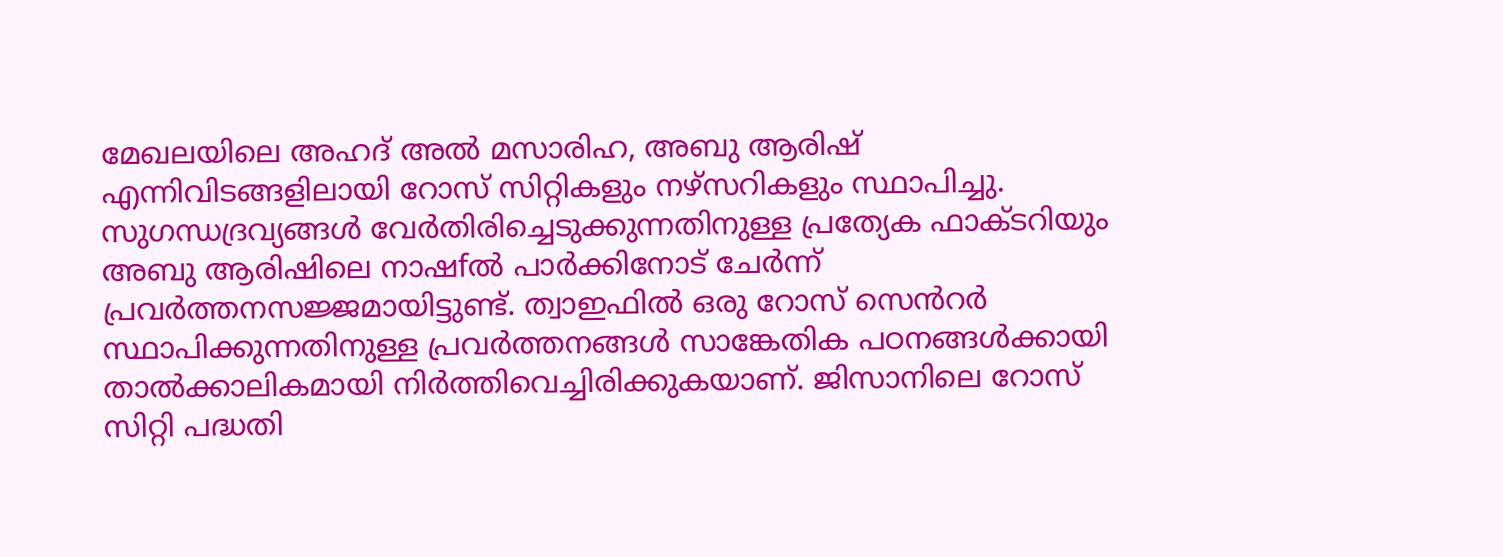മേഖലയിലെ അഹദ് അൽ മസാരിഹ, അബു ആരിഷ് എന്നിവിടങ്ങളിലായി റോസ് സിറ്റികളും നഴ്സറികളും സ്ഥാപിച്ചു. സുഗന്ധദ്രവ്യങ്ങൾ വേർതിരിച്ചെടുക്കുന്നതിനുള്ള പ്രത്യേക ഫാക്ടറിയും അബു ആരിഷിലെ നാഷfൽ പാർക്കിനോട് ചേർന്ന് പ്രവർത്തനസജ്ജമായിട്ടുണ്ട്. ത്വാഇഫിൽ ഒരു റോസ് സെൻറർ സ്ഥാപിക്കുന്നതിനുള്ള പ്രവർത്തനങ്ങൾ സാങ്കേതിക പഠനങ്ങൾക്കായി താൽക്കാലികമായി നിർത്തിവെച്ചിരിക്കുകയാണ്. ജിസാനിലെ റോസ് സിറ്റി പദ്ധതി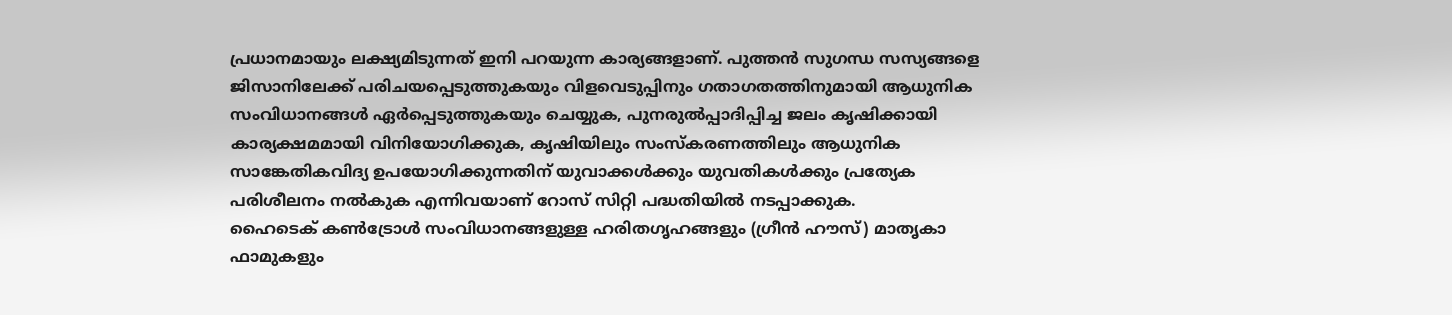പ്രധാനമായും ലക്ഷ്യമിടുന്നത് ഇനി പറയുന്ന കാര്യങ്ങളാണ്. പുത്തൻ സുഗന്ധ സസ്യങ്ങളെ ജിസാനിലേക്ക് പരിചയപ്പെടുത്തുകയും വിളവെടുപ്പിനും ഗതാഗതത്തിനുമായി ആധുനിക സംവിധാനങ്ങൾ ഏർപ്പെടുത്തുകയും ചെയ്യുക, പുനരുൽപ്പാദിപ്പിച്ച ജലം കൃഷിക്കായി കാര്യക്ഷമമായി വിനിയോഗിക്കുക, കൃഷിയിലും സംസ്കരണത്തിലും ആധുനിക സാങ്കേതികവിദ്യ ഉപയോഗിക്കുന്നതിന് യുവാക്കൾക്കും യുവതികൾക്കും പ്രത്യേക പരിശീലനം നൽകുക എന്നിവയാണ് റോസ് സിറ്റി പദ്ധതിയിൽ നടപ്പാക്കുക.
ഹൈടെക് കൺട്രോൾ സംവിധാനങ്ങളുള്ള ഹരിതഗൃഹങ്ങളും (ഗ്രീൻ ഹൗസ്) മാതൃകാ ഫാമുകളും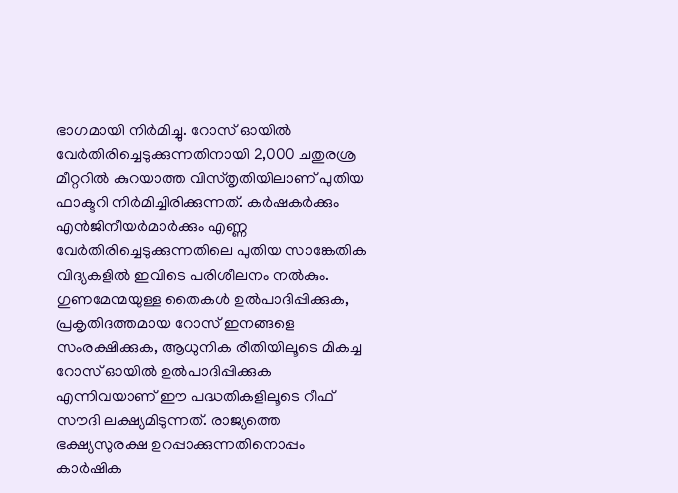ഭാഗമായി നിർമിച്ചു. റോസ് ഓയിൽ വേർതിരിച്ചെടുക്കുന്നതിനായി 2,000 ചതുരശ്ര മീറ്ററിൽ കുറയാത്ത വിസ്തൃതിയിലാണ് പുതിയ ഫാക്ടറി നിർമിച്ചിരിക്കുന്നത്. കർഷകർക്കും എൻജിനീയർമാർക്കും എണ്ണ വേർതിരിച്ചെടുക്കുന്നതിലെ പുതിയ സാങ്കേതിക വിദ്യകളിൽ ഇവിടെ പരിശീലനം നൽകും. ഗുണമേന്മയുള്ള തൈകൾ ഉൽപാദിപ്പിക്കുക, പ്രകൃതിദത്തമായ റോസ് ഇനങ്ങളെ സംരക്ഷിക്കുക, ആധുനിക രീതിയിലൂടെ മികച്ച റോസ് ഓയിൽ ഉൽപാദിപ്പിക്കുക എന്നിവയാണ് ഈ പദ്ധതികളിലൂടെ റീഫ് സൗദി ലക്ഷ്യമിടുന്നത്. രാജ്യത്തെ ഭക്ഷ്യസുരക്ഷ ഉറപ്പാക്കുന്നതിനൊപ്പം കാർഷിക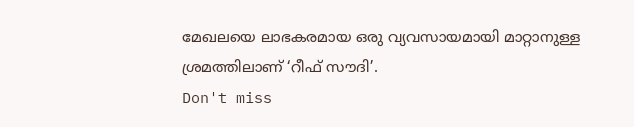മേഖലയെ ലാഭകരമായ ഒരു വ്യവസായമായി മാറ്റാനുള്ള ശ്രമത്തിലാണ് ‘റീഫ് സൗദി’.
Don't miss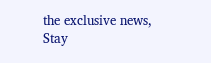the exclusive news, Stay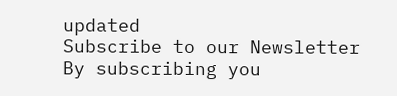updated
Subscribe to our Newsletter
By subscribing you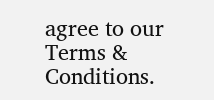agree to our Terms & Conditions.